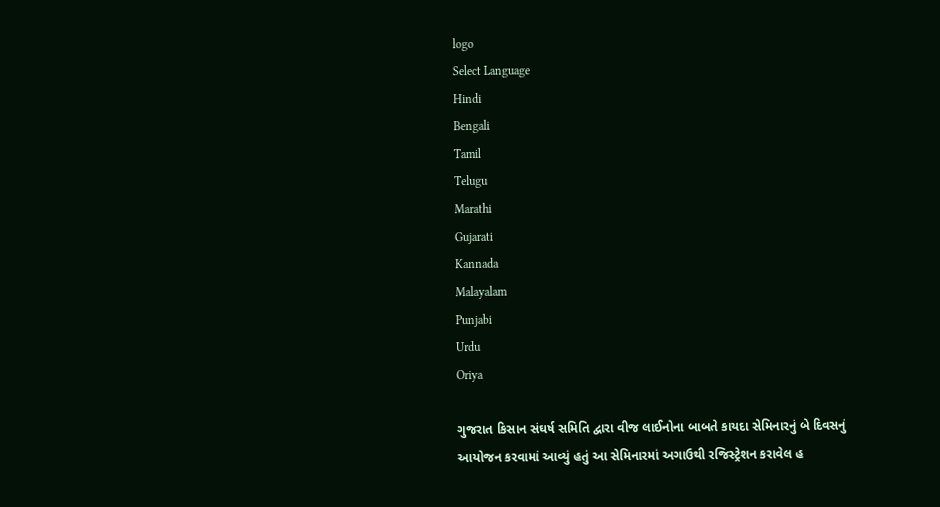logo
Select Language
Hindi
Bengali
Tamil
Telugu
Marathi
Gujarati
Kannada
Malayalam
Punjabi
Urdu
Oriya

ગુજરાત કિસાન સંઘર્ષ સમિતિ દ્વારા વીજ લાઈનોના બાબતે કાયદા સેમિનારનું બે દિવસનું આયોજન કરવામાં આવ્યું હતું આ સેમિનારમાં અગાઉથી રજિસ્ટ્રેશન કરાવેલ હ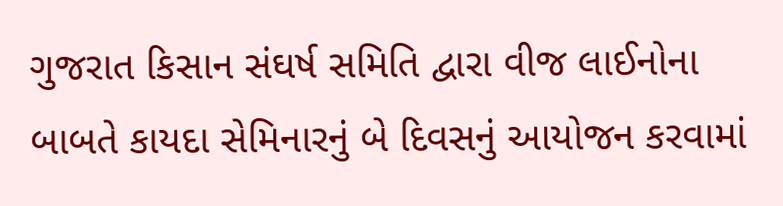ગુજરાત કિસાન સંઘર્ષ સમિતિ દ્વારા વીજ લાઈનોના બાબતે કાયદા સેમિનારનું બે દિવસનું આયોજન કરવામાં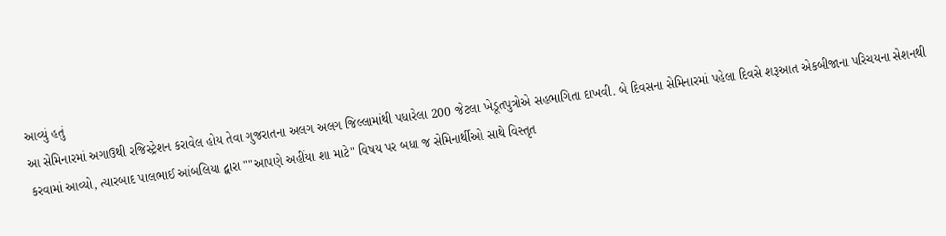આવ્યું હતું
આ સેમિનારમાં અગાઉથી રજિસ્ટ્રેશન કરાવેલ હોય તેવા ગુજરાતના અલગ અલગ જિલ્લામાંથી પધારેલા 200 જેટલા ખેડૂતપુત્રોએ સહભાગિતા દાખવી. બે દિવસના સેમિનારમાં પહેલા દિવસે શરૂઆત એકબીજાના પરિચયના સેશનથી કરવામાં આવ્યો, ત્યારબાદ પાલભાઈ આંબલિયા દ્વારા ""આપણે અહીંયા શા માટે" વિષય પર બધા જ સેમિનાર્થીઓ સાથે વિસ્તૃત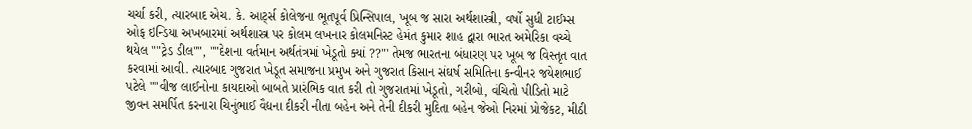ચર્ચા કરી, ત્યારબાદ એચ. કે. આર્ટ્સ કોલેજના ભૂતપૂર્વ પ્રિન્સિપાલ, ખૂબ જ સારા અર્થશાસ્ત્રી, વર્ષો સુધી ટાઈમ્સ ઓફ ઇન્ડિયા અખબારમાં અર્થશાસ્ત્ર પર કોલમ લખનાર કોલમનિસ્ટ હેમંત કુમાર શાહ દ્વારા ભારત અમેરિકા વચ્ચે થયેલ ""ટ્રેડ ડીલ"", ""દેશના વર્તમાન અર્થતંત્રમાં ખેડૂતો ક્યાં ??"' તેમજ ભારતના બંધારણ પર ખૂબ જ વિસ્તૃત વાત કરવામાં આવી. ત્યારબાદ ગુજરાત ખેડૂત સમાજના પ્રમુખ અને ગુજરાત કિસાન સંઘર્ષ સમિતિના કન્વીનર જયેશભાઈ પટેલે ""વીજ લાઈનોના કાયદાઓ બાબતે પ્રારંભિક વાત કરી તો ગુજરાતમાં ખેડૂતો, ગરીબો, વંચિતો પીડિતો માટે જીવન સમર્પિત કરનારા ચિનુંભાઈ વૈદ્યના દીકરી નીતા બહેન અને તેની દીકરી મુદિતા બહેન જેઓ નિરમાં પ્રોજેકટ, મીઠી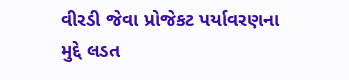વીરડી જેવા પ્રોજેકટ પર્યાવરણના મુદ્દે લડત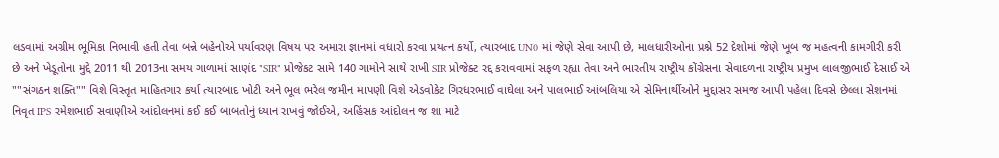લડવામાં અગ્રીમ ભૂમિકા નિભાવી હતી તેવા બન્ને બહેનોએ પર્યાવરણ વિષય પર અમારા જ્ઞાનમાં વધારો કરવા પ્રયત્ન કર્યો, ત્યારબાદ UN0 માં જેણે સેવા આપી છે, માલધારીઓના પ્રશ્ને 52 દેશોમાં જેણે ખૂબ જ મહત્વની કામગીરી કરી છે અને ખેડૂતોના મુદ્દે 2011 થી 2013ના સમય ગાળામાં સાણંદ "SIR" પ્રોજેકટ સામે 140 ગામોને સાથે રાખી SIR પ્રોજેક્ટ રદ્દ કરાવવામાં સફળ રહ્યા તેવા અને ભારતીય રાષ્ટ્રીય કોંગ્રેસના સેવાદળના રાષ્ટ્રીય પ્રમુખ લાલજીભાઈ દેસાઈ એ ""સંગઠન શક્તિ"" વિશે વિસ્તૃત માહિતગાર કર્યા ત્યારબાદ ખોટી અને ભૂલ ભરેલ જમીન માપણી વિશે એડવોકેટ ગિરધરભાઈ વાઘેલા અને પાલભાઈ આંબલિયા એ સેમિનાર્થીઓને મુદ્દાસર સમજ આપી પહેલા દિવસે છેલ્લા સેશનમાં નિવૃત IPS રમેશભાઈ સવાણીએ આંદોલનમાં કઈ કઈ બાબતોનું ધ્યાન રાખવું જોઈએ, અહિંસક આંદોલન જ શા માટે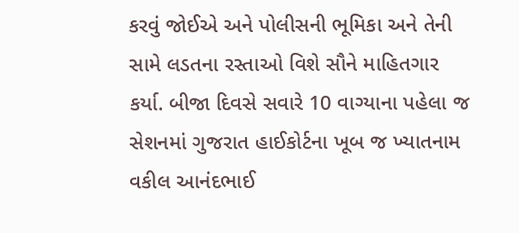કરવું જોઈએ અને પોલીસની ભૂમિકા અને તેની સામે લડતના રસ્તાઓ વિશે સૌને માહિતગાર કર્યા. બીજા દિવસે સવારે 10 વાગ્યાના પહેલા જ સેશનમાં ગુજરાત હાઈકોર્ટના ખૂબ જ ખ્યાતનામ વકીલ આનંદભાઈ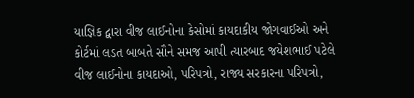યાજ્ઞિક દ્વારા વીજ લાઈનોના કેસોમાં કાયદાકીય જોગવાઈઓ અને કોર્ટમાં લડત બાબતે સૌને સમજ આપી ત્યારબાદ જયેશભાઈ પટેલે વીજ લાઈનોના કાયદાઓ, પરિપત્રો, રાજ્ય સરકારના પરિપત્રો,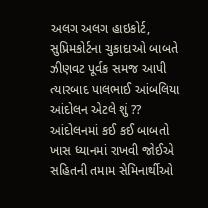અલગ અલગ હાઇકોર્ટ, સુપ્રિમકોર્ટના ચુકાદાઓ બાબતે ઝીણવટ પૂર્વક સમજ આપી ત્યારબાદ પાલભાઈ આંબલિયા આંદોલન એટલે શું ?? આંદોલનમાં કઈ કઈ બાબતો ખાસ ધ્યાનમાં રાખવી જોઈએ સહિતની તમામ સેમિનાર્થીઓ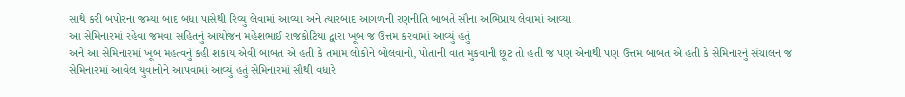સાથે કરી બપોરના જમ્યા બાદ બધા પાસેથી રિવ્યુ લેવામાં આવ્યા અને ત્યારબાદ આગળની રણનીતિ બાબતે સૌના અભિપ્રાય લેવામાં આવ્યા
આ સેમિનારમાં રહેવા જમવા સહિતનું આયોજન મહેશભાઈ રાજકોટિયા દ્વારા ખૂબ જ ઉત્તમ કરવામાં આવ્યું હતું
અને આ સેમિનારમાં ખૂબ મહત્વનું કહી શકાય એવી બાબત એ હતી કે તમામ લોકોને બોલવાનો, પોતાની વાત મુકવાની છૂટ તો હતી જ પણ એનાથી પણ ઉત્તમ બાબત એ હતી કે સેમિનારનું સંચાલન જ સેમિનારમાં આવેલ યુવાનોને આપવામાં આવ્યું હતું સેમિનારમાં સૌથી વધારે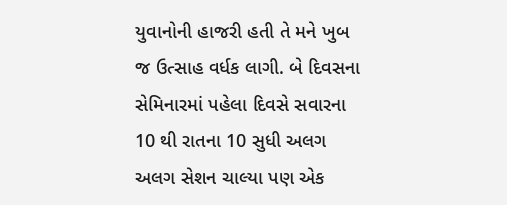યુવાનોની હાજરી હતી તે મને ખુબ જ ઉત્સાહ વર્ધક લાગી. બે દિવસના સેમિનારમાં પહેલા દિવસે સવારના 10 થી રાતના 10 સુધી અલગ અલગ સેશન ચાલ્યા પણ એક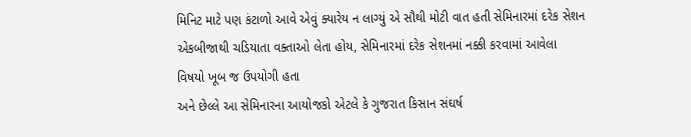મિનિટ માટે પણ કંટાળો આવે એવું ક્યારેય ન લાગ્યું એ સૌથી મોટી વાત હતી સેમિનારમાં દરેક સેશન એકબીજાથી ચડિયાતા વક્તાઓ લેતા હોય, સેમિનારમાં દરેક સેશનમાં નક્કી કરવામાં આવેલા વિષયો ખૂબ જ ઉપયોગી હતા
અને છેલ્લે આ સેમિનારના આયોજકો એટલે કે ગુજરાત કિસાન સંઘર્ષ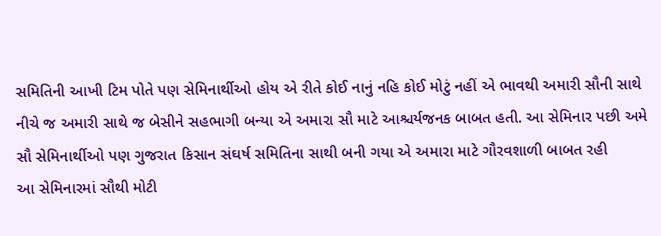સમિતિની આખી ટિમ પોતે પણ સેમિનાર્થીઓ હોય એ રીતે કોઈ નાનું નહિ કોઈ મોટું નહીં એ ભાવથી અમારી સૌની સાથે નીચે જ અમારી સાથે જ બેસીને સહભાગી બન્યા એ અમારા સૌ માટે આશ્ચર્યજનક બાબત હતી. આ સેમિનાર પછી અમે સૌ સેમિનાર્થીઓ પણ ગુજરાત કિસાન સંઘર્ષ સમિતિના સાથી બની ગયા એ અમારા માટે ગૌરવશાળી બાબત રહી
આ સેમિનારમાં સૌથી મોટી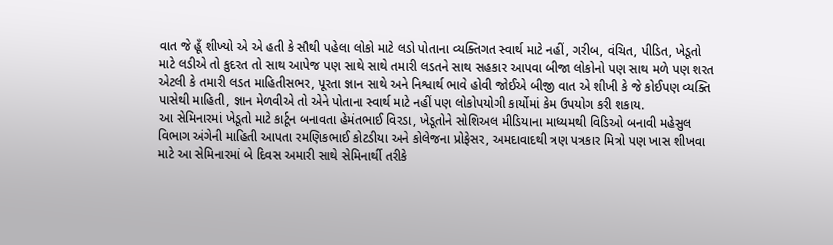વાત જે હૂઁ શીખ્યો એ એ હતી કે સૌથી પહેલા લોકો માટે લડો પોતાના વ્યક્તિગત સ્વાર્થ માટે નહીં, ગરીબ, વંચિત, પીડિત, ખેડૂતો માટે લડીએ તો કુદરત તો સાથ આપેજ પણ સાથે સાથે તમારી લડતને સાથ સહકાર આપવા બીજા લોકોનો પણ સાથ મળે પણ શરત એટલી કે તમારી લડત માહિતીસભર, પૂરતા જ્ઞાન સાથે અને નિશ્વાર્થ ભાવે હોવી જોઈએ બીજી વાત એ શીખી કે જે કોઈપણ વ્યક્તિ પાસેથી માહિતી, જ્ઞાન મેળવીએ તો એને પોતાના સ્વાર્થ માટે નહીં પણ લોકોપયોગી કાર્યોમાં કેમ ઉપયોગ કરી શકાય.
આ સેમિનારમાં ખેડૂતો માટે કાર્ટૂન બનાવતા હેમંતભાઈ વિરડા, ખેડૂતોને સોશિઅલ મીડિયાના માધ્યમથી વિડિઓ બનાવી મહેસુલ વિભાગ અંગેની માહિતી આપતા રમણિકભાઈ કોટડીયા અને કોલેજના પ્રોફેસર, અમદાવાદથી ત્રણ પત્રકાર મિત્રો પણ ખાસ શીખવા માટે આ સેમિનારમાં બે દિવસ અમારી સાથે સેમિનાર્થી તરીકે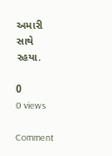અમારી સાથે રહયા.

0
0 views

Comment